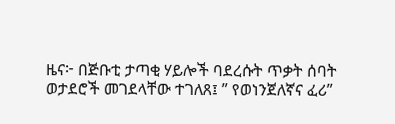ዜና፦ በጅቡቲ ታጣቂ ሃይሎች ባደረሱት ጥቃት ሰባት ወታደሮች መገደላቸው ተገለጸ፤ ” የወነንጀለኛና ፈሪ”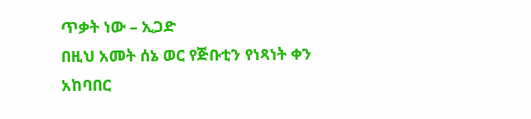ጥቃት ነው – ኢጋድ
በዚህ አመት ሰኔ ወር የጅቡቲን የነጻነት ቀን አከባበር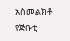አስመልክቶ የጅቡቲ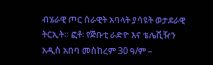ብሄራዊ ጦር ሰራዊት አባላት ያሳዩት ወታደራዊ ትርኢት። ፎቶ፡ የጅቡቲ ራድዮ እና ቴሌቪዥን አዲስ አበባ መስከረም 30 ዓ/ም –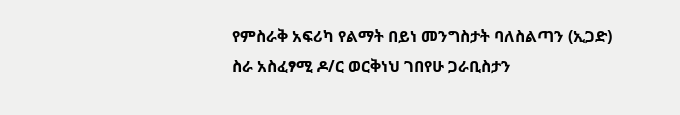የምስራቅ አፍሪካ የልማት በይነ መንግስታት ባለስልጣን (ኢጋድ) ስራ አስፈፃሚ ዶ/ር ወርቅነህ ገበየሁ ጋራቢስታን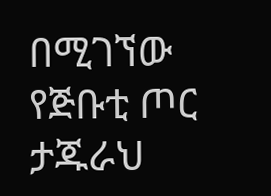በሚገኘው የጅቡቲ ጦር ታጁራህ